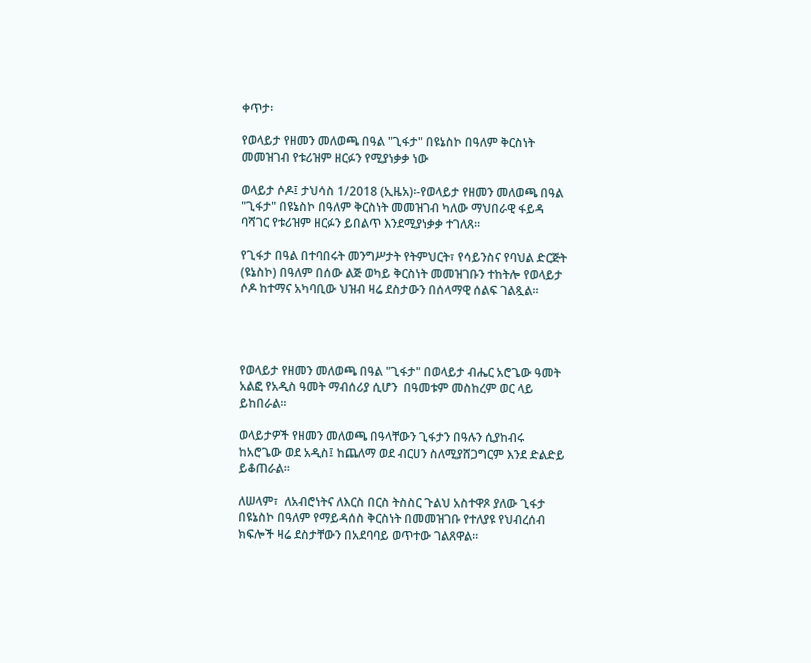ቀጥታ፡

የወላይታ የዘመን መለወጫ በዓል "ጊፋታ" በዩኔስኮ በዓለም ቅርስነት መመዝገብ የቱሪዝም ዘርፉን የሚያነቃቃ ነው

ወላይታ ሶዶ፤ ታህሳስ 1/2018 (ኢዜአ)፡-የወላይታ የዘመን መለወጫ በዓል "ጊፋታ" በዩኔስኮ በዓለም ቅርስነት መመዝገብ ካለው ማህበራዊ ፋይዳ ባሻገር የቱሪዝም ዘርፉን ይበልጥ እንደሚያነቃቃ ተገለጸ።

የጊፋታ በዓል በተባበሩት መንግሥታት የትምህርት፣ የሳይንስና የባህል ድርጅት (ዩኔስኮ) በዓለም በሰው ልጅ ወካይ ቅርስነት መመዝገቡን ተከትሎ የወላይታ ሶዶ ከተማና አካባቢው ህዝብ ዛሬ ደስታውን በሰላማዊ ሰልፍ ገልጿል።




የወላይታ የዘመን መለወጫ በዓል "ጊፋታ" በወላይታ ብሔር አሮጌው ዓመት አልፎ የአዲስ ዓመት ማብሰሪያ ሲሆን  በዓመቱም መስከረም ወር ላይ ይከበራል።

ወላይታዎች የዘመን መለወጫ በዓላቸውን ጊፋታን በዓሉን ሲያከብሩ ከአሮጌው ወደ አዲስ፤ ከጨለማ ወደ ብርሀን ስለሚያሸጋግርም እንደ ድልድይ ይቆጠራል።

ለሠላም፣  ለአብሮነትና ለእርስ በርስ ትስስር ጉልህ አስተዋጾ ያለው ጊፋታ በዩኔስኮ በዓለም የማይዳሰስ ቅርስነት በመመዝገቡ የተለያዩ የህብረሰብ ክፍሎች ዛሬ ደስታቸውን በአደባባይ ወጥተው ገልጸዋል።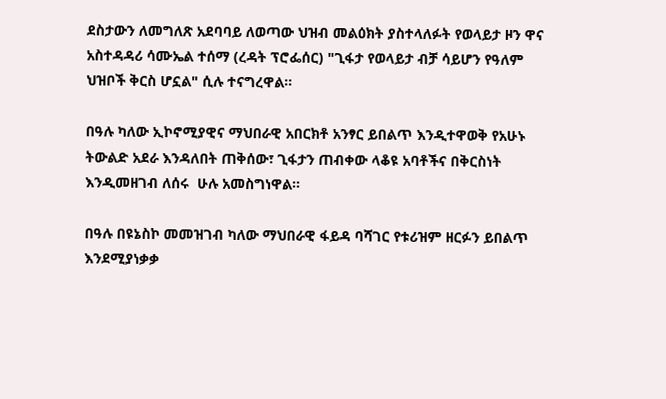ደስታውን ለመግለጽ አደባባይ ለወጣው ህዝብ መልዕክት ያስተላለፉት የወላይታ ዞን ዋና አስተዳዳሪ ሳሙኤል ተሰማ (ረዳት ፕሮፌሰር) "ጊፋታ የወላይታ ብቻ ሳይሆን የዓለም ህዝቦች ቅርስ ሆኗል" ሲሉ ተናግረዋል።

በዓሉ ካለው ኢኮኖሚያዊና ማህበራዊ አበርክቶ አንፃር ይበልጥ እንዲተዋወቅ የአሁኑ ትውልድ አደራ እንዳለበት ጠቅሰው፣ ጊፋታን ጠብቀው ላቆዩ አባቶችና በቅርስነት እንዲመዘገብ ለሰሩ  ሁሉ አመስግነዋል።

በዓሉ በዩኔስኮ መመዝገብ ካለው ማህበራዊ ፋይዳ ባሻገር የቱሪዝም ዘርፉን ይበልጥ እንደሚያነቃቃ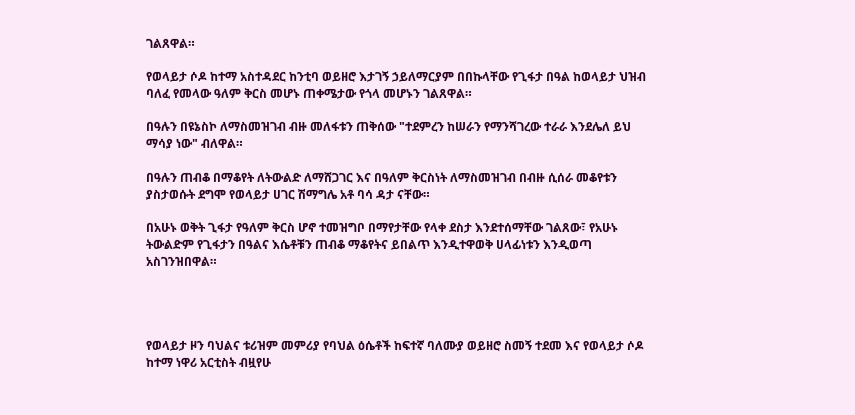ገልጸዋል።

የወላይታ ሶዶ ከተማ አስተዳደር ከንቲባ ወይዘሮ እታገኝ ኃይለማርያም በበኩላቸው የጊፋታ በዓል ከወላይታ ህዝብ ባለፈ የመላው ዓለም ቅርስ መሆኑ ጠቀሜታው የጎላ መሆኑን ገልጸዋል።

በዓሉን በዩኔስኮ ለማስመዝገብ ብዙ መለፋቱን ጠቅሰው "ተደምረን ከሠራን የማንሻገረው ተራራ እንደሌለ ይህ ማሳያ ነው" ብለዋል።

በዓሉን ጠብቆ በማቆየት ለትውልድ ለማሸጋገር እና በዓለም ቅርስነት ለማስመዝገብ በብዙ ሲሰራ መቆየቱን ያስታወሱት ደግሞ የወላይታ ሀገር ሽማግሌ አቶ ባሳ ዳታ ናቸው።

በአሁኑ ወቅት ጊፋታ የዓለም ቅርስ ሆኖ ተመዝግቦ በማየታቸው የላቀ ደስታ እንደተሰማቸው ገልጸው፣ የአሁኑ ትውልድም የጊፋታን በዓልና እሴቶቹን ጠብቆ ማቆየትና ይበልጥ እንዲተዋወቅ ሀላፊነቱን እንዲወጣ አስገንዝበዋል።




የወላይታ ዞን ባህልና ቱሪዝም መምሪያ የባህል ዕሴቶች ከፍተኛ ባለሙያ ወይዘሮ ስመኝ ተደመ እና የወላይታ ሶዶ ከተማ ነዋሪ አርቲስት ብዟየሁ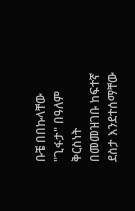ቡቼ በበኩላቸው "ጊፋታ" በዓለም ቅርስነት በመመዝገቡ ከፍተኛ ደስታ እንደተሰማቸው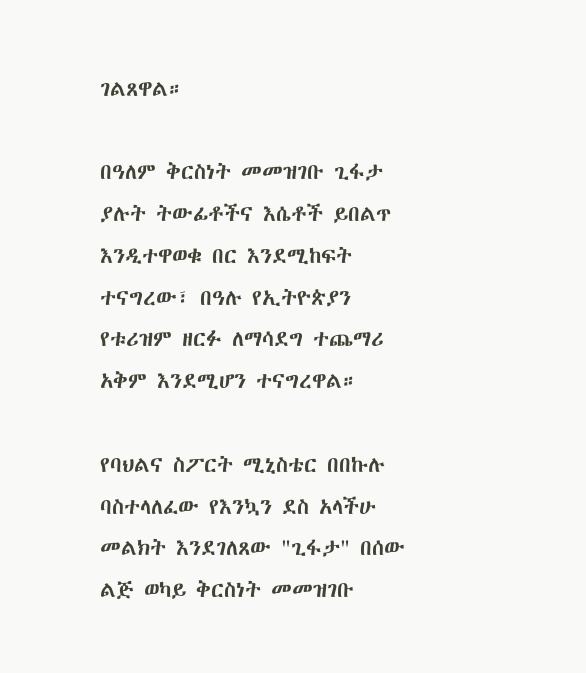ገልጸዋል።

በዓለም ቅርስነት መመዝገቡ ጊፋታ ያሉት ትውፊቶችና እሴቶች ይበልጥ እንዲተዋወቁ በር እንደሚከፍት ተናግረው፣ በዓሉ የኢትዮጵያን የቱሪዝም ዘርፉ ለማሳደግ ተጨማሪ አቅም እንደሚሆን ተናግረዋል።

የባህልና ስፖርት ሚኒስቴር በበኩሉ ባስተላለፈው የእንኳን ደስ አላችሁ መልክት እንደገለጸው "ጊፋታ" በሰው ልጅ ወካይ ቅርስነት መመዝገቡ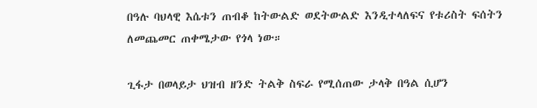በዓሉ ባህላዊ እሴቱን ጠብቆ ከትውልድ ወደትውልድ እንዲተላለፍና የቱሪስት ፍሰትን ለመጨመር ጠቀሜታው የጎላ ነው።

ጊፋታ በወላይታ ህዝብ ዘንድ ትልቅ ስፍራ የሚሰጠው ታላቅ በዓል ሲሆን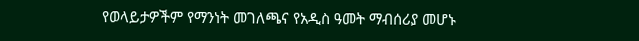የወላይታዎችም የማንነት መገለጫና የአዲስ ዓመት ማብሰሪያ መሆኑ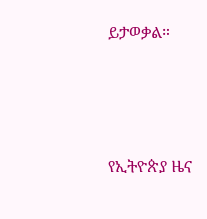ይታወቃል።





የኢትዮጵያ ዜና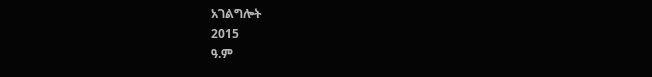አገልግሎት
2015
ዓ.ም